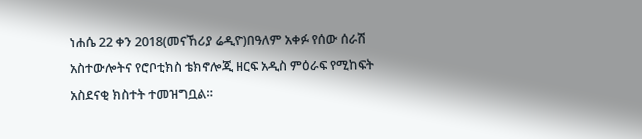ነሐሴ 22 ቀን 2018(መናኸሪያ ሬዲዮ)በዓለም አቀፉ የሰው ሰራሽ አስተውሎትና የሮቦቲክስ ቴክኖሎጂ ዘርፍ አዲስ ምዕራፍ የሚከፍት አስደናቂ ክስተት ተመዝግቧል።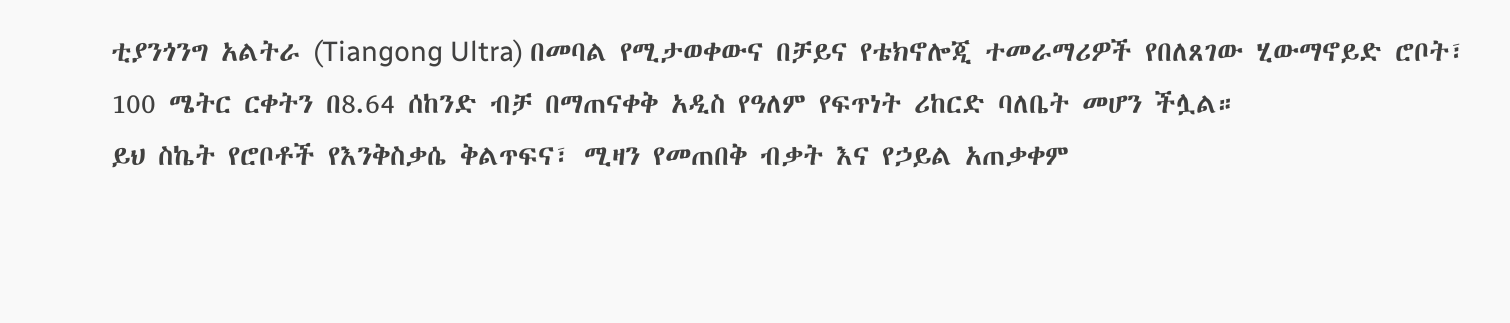ቲያንጎንግ አልትራ (Tiangong Ultra) በመባል የሚታወቀውና በቻይና የቴክኖሎጂ ተመራማሪዎች የበለጸገው ሂውማኖይድ ሮቦት፣ 100 ሜትር ርቀትን በ8.64 ሰከንድ ብቻ በማጠናቀቅ አዲስ የዓለም የፍጥነት ሪከርድ ባለቤት መሆን ችሏል።
ይህ ስኬት የሮቦቶች የእንቅስቃሴ ቅልጥፍና፣ ሚዛን የመጠበቅ ብቃት እና የኃይል አጠቃቀም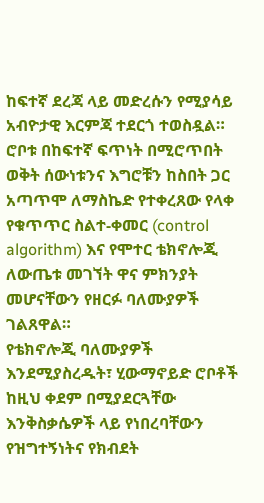ከፍተኛ ደረጃ ላይ መድረሱን የሚያሳይ አብዮታዊ እርምጃ ተደርጎ ተወስዷል። ሮቦቱ በከፍተኛ ፍጥነት በሚሮጥበት ወቅት ሰውነቱንና እግሮቹን ከስበት ጋር አጣጥሞ ለማስኬድ የተቀረጸው የላቀ የቁጥጥር ስልተ-ቀመር (control algorithm) እና የሞተር ቴክኖሎጂ ለውጤቱ መገኘት ዋና ምክንያት መሆናቸውን የዘርፉ ባለሙያዎች ገልጸዋል።
የቴክኖሎጂ ባለሙያዎች እንደሚያስረዱት፣ ሂውማኖይድ ሮቦቶች ከዚህ ቀደም በሚያደርጓቸው እንቅስቃሴዎች ላይ የነበረባቸውን የዝግተኝነትና የክብደት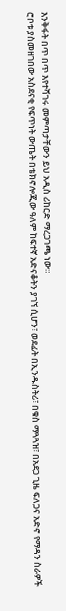እንቅፋት በጥ በጥ እየተሻገሩ መምጣታቸውን ይህ አዲስ ሪከርድ ማረጋገጫ ነው።
ሮቦቱ ያስመዘገበው አስደናቂ የፍጥነት ውጤት በቴክኖሎጂው ዓለም ከፍተኛ አድናቆትን ያገኘ ሲሆን፣ ወደፊት በኢንዱስትሪ፣ በቁስ ማጓጓዝ፣ በአደጋ ጊዜ ፍለጋና አድኖ የማዳን ስራዎች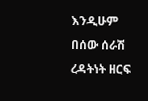እንዲሁም በሰው ሰራሽ ረዳትነት ዘርፍ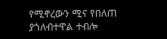የሚኖረውን ሚና የበለጠ ያጎለብተዋል ተብሎ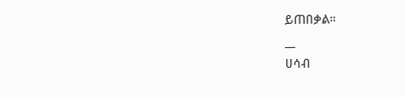ይጠበቃል።
__
ሀሳብ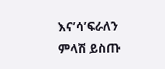እና’ሳ’ፍራለን
ምላሽ ይስጡ